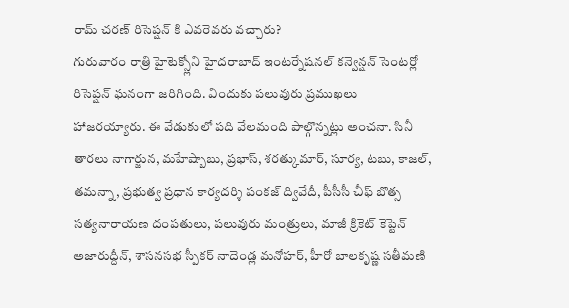రామ్ చరణ్ రిసెప్షన్ కి ఎవరెవరు వచ్చారు?
గురువారం రాత్రి హైటెక్స్లోని హైదరాబాద్ ఇంటర్నేషనల్ కన్వెన్షన్ సెంటర్లో రిసెప్షన్ ఘనంగా జరిగింది. విందుకు పలువురు ప్రముఖలు హాజరయ్యారు. ఈ వేడుకులో పది వేలమంది పాల్గొన్నట్లు అంచనా. సినీ తారలు నాగార్జున, మహేష్బాబు, ప్రభాస్, శరత్కుమార్, సూర్య, టబు, కాజల్, తమన్నా, ప్రభుత్వ ప్రధాన కార్యదర్శి పంకజ్ ద్వివేదీ, పీసీసీ చీఫ్ బొత్స సత్యనారాయణ దంపతులు, పలువురు మంత్రులు, మాజీ క్రికెట్ కెప్టెన్ అజారుద్దీన్, శాసనసభ స్పీకర్ నాదెండ్ల మనోహర్, హీరో బాలకృష్ణ సతీమణి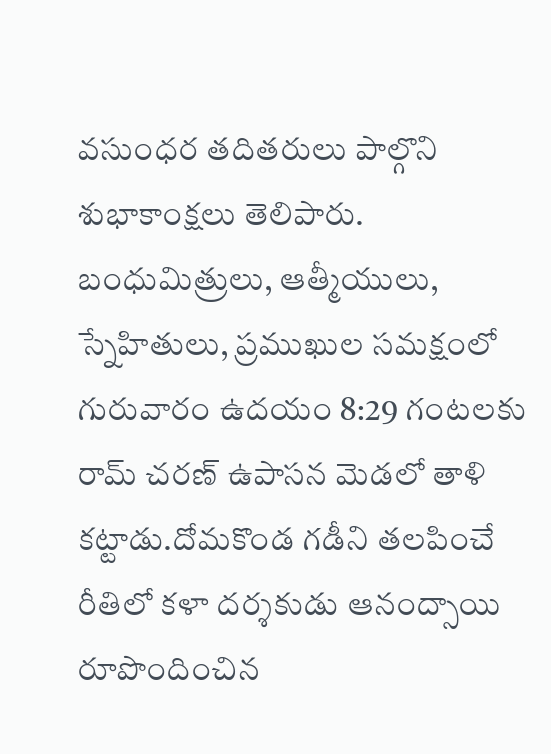వసుంధర తదితరులు పాల్గొని శుభాకాంక్షలు తెలిపారు.
బంధుమిత్రులు, ఆత్మీయులు, స్నేహితులు, ప్రముఖుల సమక్షంలో గురువారం ఉదయం 8:29 గంటలకు రామ్ చరణ్ ఉపాసన మెడలో తాళి కట్టాడు.దోమకొండ గడీని తలపించే రీతిలో కళా దర్శకుడు ఆనంద్సాయి రూపొందించిన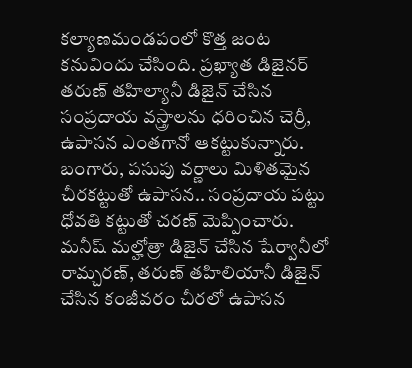కల్యాణమండపంలో కొత్త జంట కనువిందు చేసింది. ప్రఖ్యాత డిజైనర్ తరుణ్ తహిల్యానీ డిజైన్ చేసిన సంప్రదాయ వస్త్రాలను ధరించిన చెర్రీ, ఉపాసన ఎంతగానో ఆకట్టుకున్నారు. బంగారు, పసుపు వర్ణాలు మిళితమైన చీరకట్టుతో ఉపాసన.. సంప్రదాయ పట్టు ధోవతి కట్టుతో చరణ్ మెప్పించారు.
మనీష్ మల్హోత్రా డిజైన్ చేసిన షేర్వానీలో రామ్చరణ్, తరుణ్ తహిలియానీ డిజైన్ చేసిన కంజీవరం చీరలో ఉపాసన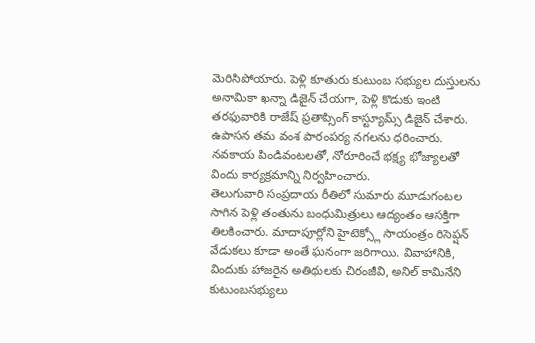మెరిసిపోయారు. పెళ్లి కూతురు కుటుంబ సభ్యుల దుస్తులను అనామికా ఖన్నా డిజైన్ చేయగా, పెళ్లి కొడుకు ఇంటి తరఫువారికి రాజేష్ ప్రతాప్సింగ్ కాస్ట్యూమ్స్ డిజైన్ చేశారు. ఉపాసన తమ వంశ పారంపర్య నగలను ధరించారు. నవకాయ పిండివంటలతో, నోరూరించే భక్ష్య భోజ్యాలతో విందు కార్యక్రమాన్ని నిర్వహించారు.
తెలుగువారి సంప్రదాయ రీతిలో సుమారు మూడుగంటల సాగిన పెళ్లి తంతును బంధుమిత్రులు ఆద్యంతం ఆసక్తిగా తిలకించారు. మాదాపూర్లోని హైటెక్స్లో సాయంత్రం రిసెప్షన్ వేడుకలు కూడా అంతే ఘనంగా జరిగాయి. వివాహానికి, విందుకు హాజరైన అతిథులకు చిరంజీవి, అనిల్ కామినేని కుటుంబసభ్యులు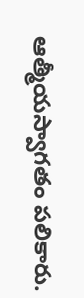ఆత్మీయస్వాగతం పలికారు.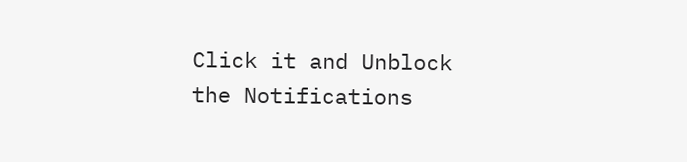Click it and Unblock the Notifications